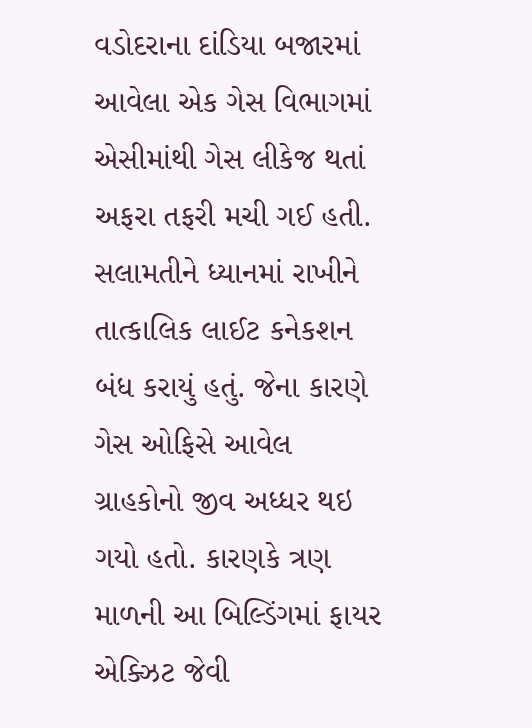વડોદરાના દાંડિયા બજારમાં આવેલા એક ગેસ વિભાગમાં એસીમાંથી ગેસ લીકેજ થતાં અફરા તફરી મચી ગઈ હતી. સલામતીને ધ્યાનમાં રાખીને તાત્કાલિક લાઈટ કનેકશન બંધ કરાયું હતું. જેના કારણે ગેસ ઓફિસે આવેલ ગ્રાહકોનો જીવ અધ્ધર થઇ ગયો હતો. કારણકે ત્રણ માળની આ બિલ્ડિંગમાં ફાયર એક્ઝિટ જેવી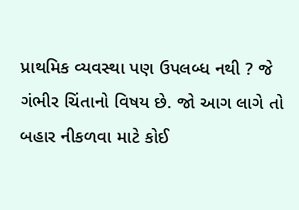પ્રાથમિક વ્યવસ્થા પણ ઉપલબ્ધ નથી ? જે ગંભીર ચિંતાનો વિષય છે. જો આગ લાગે તો બહાર નીકળવા માટે કોઈ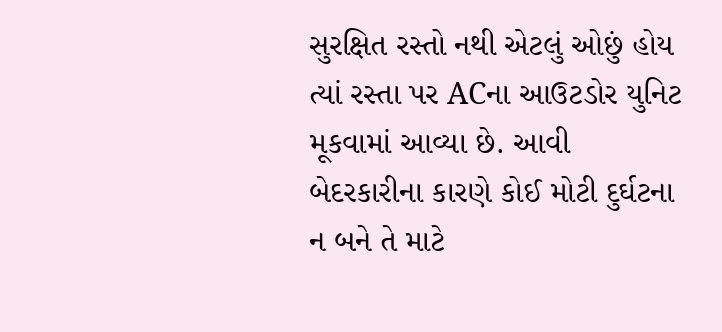સુરક્ષિત રસ્તો નથી એટલું ઓછું હોય ત્યાં રસ્તા પર ACના આઉટડોર યુનિટ મૂકવામાં આવ્યા છે. આવી બેદરકારીના કારણે કોઈ મોટી દુર્ઘટના ન બને તે માટે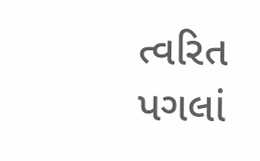ત્વરિત પગલાં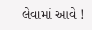લેવામાં આવે !